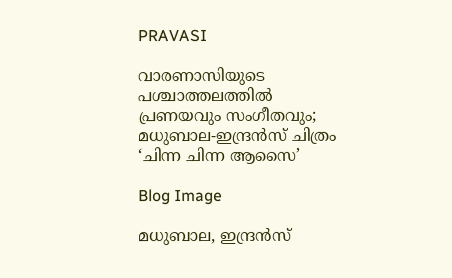PRAVASI

വാരണാസിയുടെ പശ്ചാത്തലത്തിൽ പ്രണയവും സംഗീതവും; മധുബാല-ഇന്ദ്രൻസ് ചിത്രം ‘ചിന്ന ചിന്ന ആസൈ’

Blog Image

മധുബാല, ഇന്ദ്രൻസ്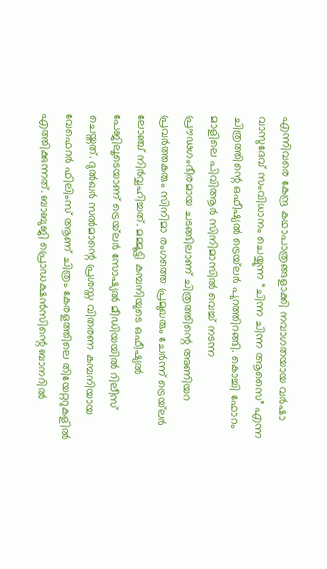എന്നിവരെ കേന്ദ്ര കഥാപാത്രങ്ങളാക്കി നവാഗതയായ വർഷാ വാസുദേവ് സംവിധാനം ചെയ്യുന്ന “ചിന്ന ചിന്ന ആസൈ” എന്ന ചിത്രത്തിന്റെ ഒഫീഷ്യൽ ട്രെയ്‌ലർ പുറത്തിറങ്ങി. കൊച്ചി ഫോറം മാളിലെ പിവിആർ സിനിമാസിൽ വെച്ച് നടന്ന പ്രൗഢഗംഭീരമായ ചടങ്ങിലാണ് ചിത്രത്തിന്റെ അണിയറ പ്രവർത്തകരും സിനിമാ രംഗത്തെ പ്രമുഖരും ചേർന്ന് ട്രെയ്‌ലർ ലോഞ്ച് നിർവ്വഹിച്ചത്. മമ്മൂട്ടി കമ്പനിയുടെ ഒഫീഷ്യൽ പേജിലൂടെയാണ് ട്രെയ്‌ലർ സോഷ്യൽ മീഡിയയിൽ റിലീസ് ചെയ്തത്. ദുൽഖർ സൽമാന്റെ പ്രശസ്ത വിതരണ കമ്പനിയായ വേഫെറർ ഫിലിംസ് ആണ് ചിത്രം കേരളത്തിലെ തിയേറ്ററുകളിൽ എത്തിക്കുന്നത്. ബാബുജി പ്രൊഡക്ഷൻസിന്റെ ബാനറിൽ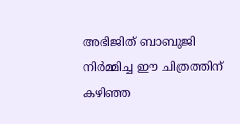അഭിജിത് ബാബുജി നിർമ്മിച്ച ഈ ചിത്രത്തിന് കഴിഞ്ഞ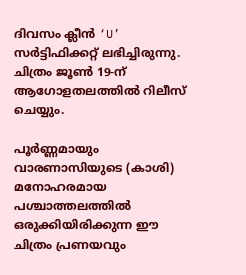ദിവസം ക്ലീൻ ‘U’ സർട്ടിഫിക്കറ്റ് ലഭിച്ചിരുന്നു. ചിത്രം ജൂൺ 19-ന് ആഗോളതലത്തിൽ റിലീസ് ചെയ്യും.

പൂർണ്ണമായും വാരണാസിയുടെ (കാശി) മനോഹരമായ പശ്ചാത്തലത്തിൽ ഒരുക്കിയിരിക്കുന്ന ഈ ചിത്രം പ്രണയവും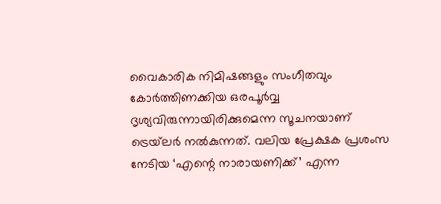വൈകാരിക നിമിഷങ്ങളും സംഗീതവും കോർത്തിണക്കിയ ഒരപൂർവ്വ ദൃശ്യവിരുന്നായിരിക്കുമെന്ന സൂചനയാണ് ട്രെയ്‌ലർ നൽകുന്നത്. വലിയ പ്രേക്ഷക പ്രശംസ നേടിയ ‘എന്റെ നാരായണിക്ക്’ എന്ന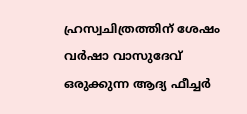ഹ്രസ്വചിത്രത്തിന് ശേഷം വർഷാ വാസുദേവ് ഒരുക്കുന്ന ആദ്യ ഫീച്ചർ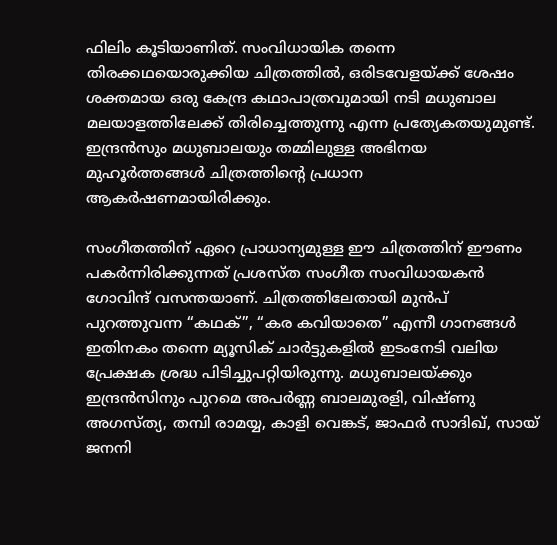ഫിലിം കൂടിയാണിത്. സംവിധായിക തന്നെ തിരക്കഥയൊരുക്കിയ ചിത്രത്തിൽ, ഒരിടവേളയ്ക്ക് ശേഷം ശക്തമായ ഒരു കേന്ദ്ര കഥാപാത്രവുമായി നടി മധുബാല മലയാളത്തിലേക്ക് തിരിച്ചെത്തുന്നു എന്ന പ്രത്യേകതയുമുണ്ട്. ഇന്ദ്രൻസും മധുബാലയും തമ്മിലുള്ള അഭിനയ മുഹൂർത്തങ്ങൾ ചിത്രത്തിന്റെ പ്രധാന ആകർഷണമായിരിക്കും.

സംഗീതത്തിന് ഏറെ പ്രാധാന്യമുള്ള ഈ ചിത്രത്തിന് ഈണം പകർന്നിരിക്കുന്നത് പ്രശസ്ത സംഗീത സംവിധായകൻ ഗോവിന്ദ് വസന്തയാണ്. ചിത്രത്തിലേതായി മുൻപ് പുറത്തുവന്ന “കഥക്”, “കര കവിയാതെ” എന്നീ ഗാനങ്ങൾ ഇതിനകം തന്നെ മ്യൂസിക് ചാർട്ടുകളിൽ ഇടംനേടി വലിയ പ്രേക്ഷക ശ്രദ്ധ പിടിച്ചുപറ്റിയിരുന്നു. മധുബാലയ്ക്കും ഇന്ദ്രൻസിനും പുറമെ അപർണ്ണ ബാലമുരളി, വിഷ്ണു അഗസ്ത്യ, തമ്പി രാമയ്യ, കാളി വെങ്കട്, ജാഫർ സാദിഖ്, സായ് ജനനി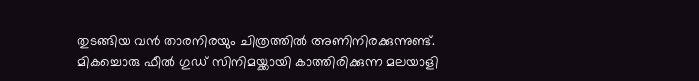തുടങ്ങിയ വൻ താരനിരയും ചിത്രത്തിൽ അണിനിരക്കുന്നുണ്ട്. മികച്ചൊരു ഫീൽ ഗുഡ് സിനിമയ്ക്കായി കാത്തിരിക്കുന്ന മലയാളി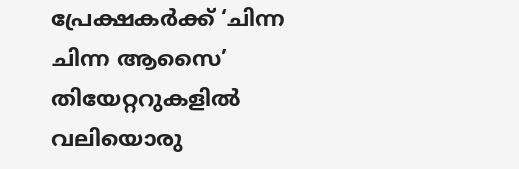പ്രേക്ഷകർക്ക് ‘ചിന്ന ചിന്ന ആസൈ’ തിയേറ്ററുകളിൽ വലിയൊരു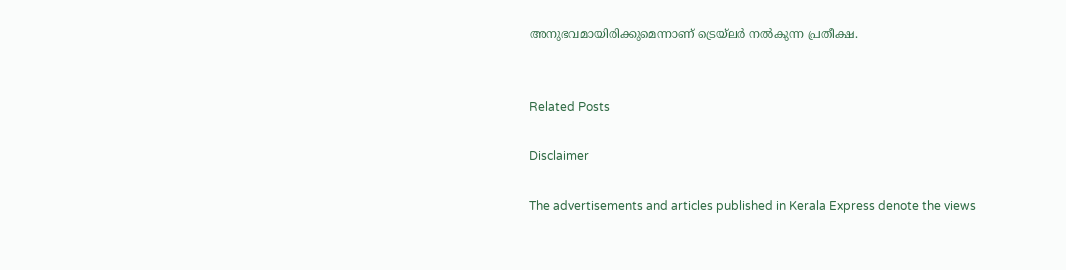അനുഭവമായിരിക്കുമെന്നാണ് ട്രെയ്‌ലർ നൽകുന്ന പ്രതീക്ഷ.


Related Posts

Disclaimer

The advertisements and articles published in Kerala Express denote the views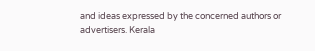and ideas expressed by the concerned authors or advertisers. Kerala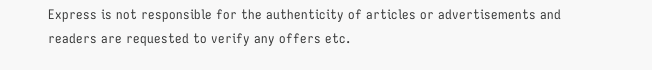Express is not responsible for the authenticity of articles or advertisements and readers are requested to verify any offers etc.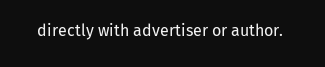directly with advertiser or author.